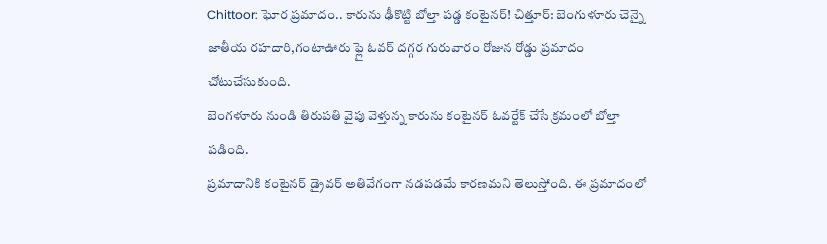Chittoor: ఘోర ప్రమాదం.. కారును ఢీకొట్టి బోల్తా పడ్డ కంటైనర్! చిత్తూర్: బెంగుళూరు చెన్నై జాతీయ రహదారి,గంటాఊరు ఫ్లై ఓవర్ దగ్గర గురువారం రోజున రోడ్డు ప్రమాదం చోటుచేసుకుంది.
బెంగళూరు నుండి తిరుపతి వైపు వెళ్తున్న కారును కంటైనర్ ఓవర్టేక్ చేసే క్రమంలో బోల్తా పడింది.
ప్రమాదానికి కంటైనర్ డ్రైవర్ అతివేగంగా నడపడమే కారణమని తెలుస్తోంది. ఈ ప్రమాదంలో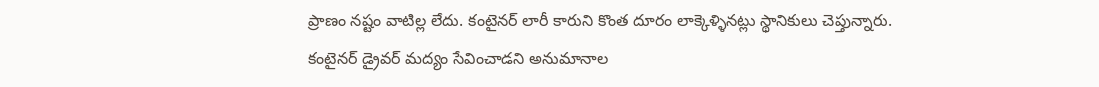ప్రాణం నష్టం వాటిల్ల లేదు. కంటైనర్ లారీ కారుని కొంత దూరం లాక్కెళ్ళినట్లు స్థానికులు చెప్తున్నారు.
కంటైనర్ డ్రైవర్ మద్యం సేవించాడని అనుమానాల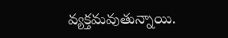వ్యక్తమవుతున్నాయి.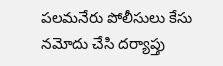పలమనేరు పోలీసులు కేసు నమోదు చేసి దర్యాప్తు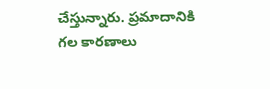చేస్తున్నారు. ప్రమాదానికి గల కారణాలు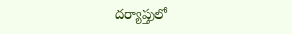దర్యాప్తులో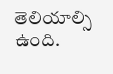తెలియాల్సి ఉంది.